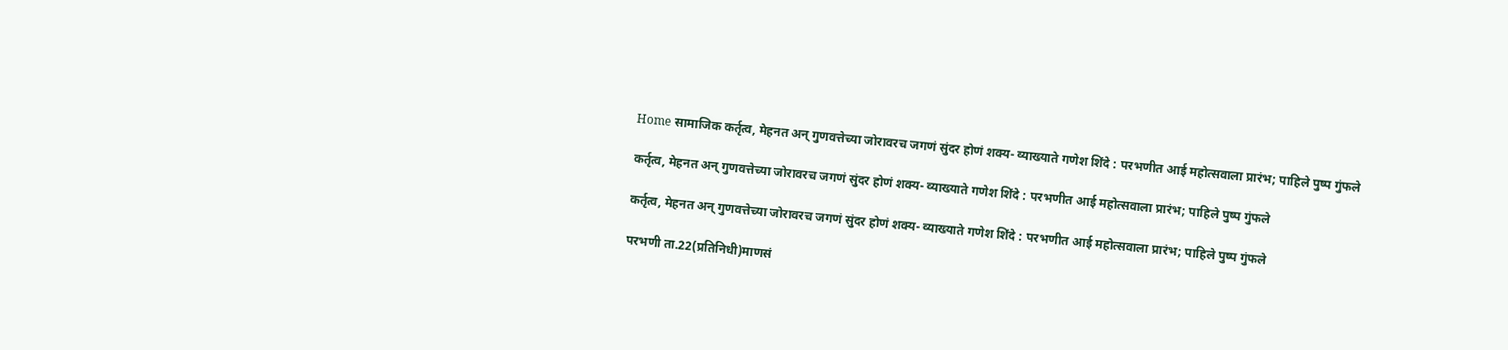Home सामाजिक कर्तृत्व, मेहनत अन् गुणवत्तेच्या जोरावरच जगणं सुंदर होणं शक्य- व्याख्याते गणेश शिंदे : परभणीत आई महोत्सवाला प्रारंभ; पाहिले पुष्प गुंफले

कर्तृत्व, मेहनत अन् गुणवत्तेच्या जोरावरच जगणं सुंदर होणं शक्य- व्याख्याते गणेश शिंदे : परभणीत आई महोत्सवाला प्रारंभ; पाहिले पुष्प गुंफले

कर्तृत्व, मेहनत अन् गुणवत्तेच्या जोरावरच जगणं सुंदर होणं शक्य- व्याख्याते गणेश शिंदे : परभणीत आई महोत्सवाला प्रारंभ; पाहिले पुष्प गुंफले

परभणी ता.22(प्रतिनिधी)माणसं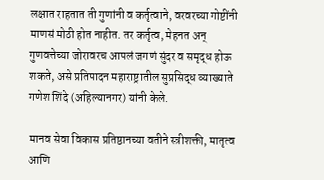लक्षात राहतात ती गुणांनी व कर्तृत्वाने, वरवरच्या गोष्टींनी माणसं मोठी होत नाहीत. तर कर्तृत्व, मेहनत अन् गुणवत्तेच्या जोरावरच आपलं जगणं सुंदर व समृद्ध होऊ शकते, असे प्रतिपादन महाराष्ट्रातील सुप्रसिद्ध व्याख्याते गणेश शिंदे (अहिल्यानगर) यांनी केले.

मानव सेवा विकास प्रतिष्ठानच्या वतीने स्त्रीशक्ती, मातृत्व आणि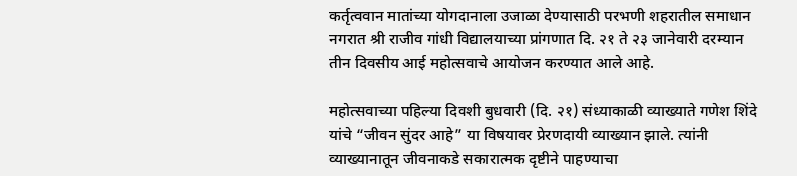कर्तृत्ववान मातांच्या योगदानाला उजाळा देण्यासाठी परभणी शहरातील समाधान नगरात श्री राजीव गांधी विद्यालयाच्या प्रांगणात दि. २१ ते २३ जानेवारी दरम्यान तीन दिवसीय आई महोत्सवाचे आयोजन करण्यात आले आहे.

महोत्सवाच्या पहिल्या दिवशी बुधवारी (दि. २१) संध्याकाळी व्याख्याते गणेश शिंदे यांचे “जीवन सुंदर आहे” या विषयावर प्रेरणदायी व्याख्यान झाले. त्यांनी व्याख्यानातून जीवनाकडे सकारात्मक दृष्टीने पाहण्याचा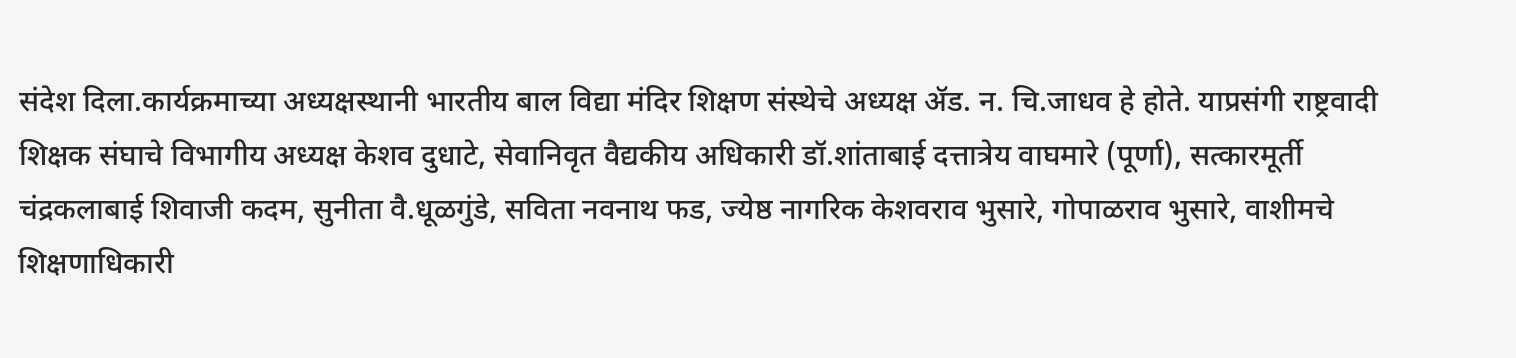संदेश दिला.कार्यक्रमाच्या अध्यक्षस्थानी भारतीय बाल विद्या मंदिर शिक्षण संस्थेचे अध्यक्ष ॲड. न. चि.जाधव हे होते. याप्रसंगी राष्ट्रवादी शिक्षक संघाचे विभागीय अध्यक्ष केशव दुधाटे, सेवानिवृत वैद्यकीय अधिकारी डॉ.शांताबाई दत्तात्रेय वाघमारे (पूर्णा), सत्कारमूर्ती चंद्रकलाबाई शिवाजी कदम, सुनीता वै.धूळगुंडे, सविता नवनाथ फड, ज्येष्ठ नागरिक केशवराव भुसारे, गोपाळराव भुसारे, वाशीमचे शिक्षणाधिकारी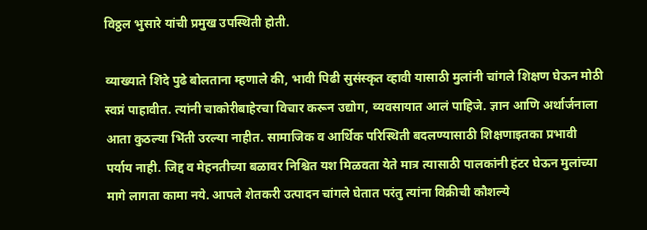विठ्ठल भुसारे यांची प्रमुख उपस्थिती होती.

व्याख्याते शिंदे पुढे बोलताना म्हणाले की, भावी पिढी सुसंस्कृत व्हावी यासाठी मुलांनी चांगले शिक्षण घेऊन मोठी स्वप्नं पाहावीत. त्यांनी चाकोरीबाहेरचा विचार करून उद्योग, व्यवसायात आलं पाहिजे. ज्ञान आणि अर्थार्जनाला आता कुठल्या भिंती उरल्या नाहीत. सामाजिक व आर्थिक परिस्थिती बदलण्यासाठी शिक्षणाइतका प्रभावी पर्याय नाही. जिद्द व मेहनतीच्या बळावर निश्चित यश मिळवता येते मात्र त्यासाठी पालकांनी हंटर घेऊन मुलांच्या मागे लागता कामा नये. आपले शेतकरी उत्पादन चांगले घेतात परंतु त्यांना विक्रीची कौशल्ये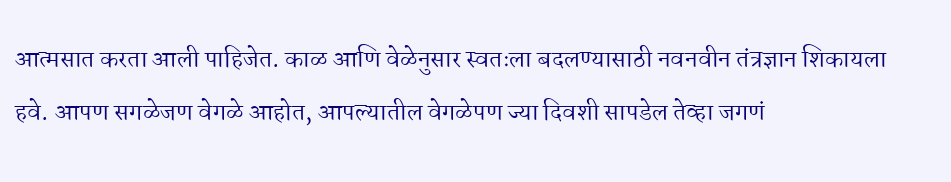आत्मसात करता आली पाहिजेत. काळ आणि वेळेनुसार स्वतःला बदलण्यासाठी नवनवीन तंत्रज्ञान शिकायला हवे. आपण सगळेजण वेगळे आहोत, आपल्यातील वेगळेपण ज्या दिवशी सापडेल तेव्हा जगणं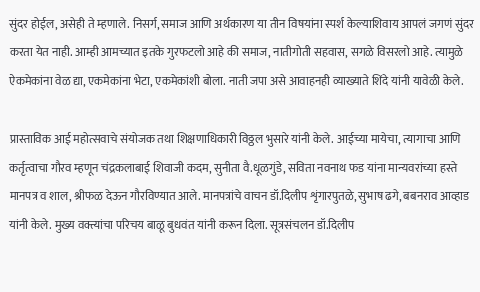सुंदर होईल, असेही ते म्हणाले. निसर्ग, समाज आणि अर्थकारण या तीन विषयांना स्पर्श केल्याशिवाय आपलं जगणं सुंदर करता येत नाही. आम्ही आमच्यात इतके गुरफटलो आहे की समाज, नातीगोती सहवास, सगळे विसरलो आहे. त्यामुळे ऐकमेकांना वेळ द्या, एकमेकांना भेटा, एकमेकांशी बोला. नाती जपा असे आवाहनही व्याख्याते शिंदे यांनी यावेळी केले.

प्रास्ताविक आई महोत्सवाचे संयोजक तथा शिक्षणाधिकारी विठ्ठल भुसारे यांनी केले. आईच्या मायेचा, त्यागाचा आणि कर्तृत्वाचा गौरव म्हणून चंद्रकलाबाई शिवाजी कदम, सुनीता वै.धूळगुंडे, सविता नवनाथ फड यांना मान्यवरांच्या हस्ते मानपत्र व शाल, श्रीफळ देऊन गौरविण्यात आले. मानपत्रांचे वाचन डॉ.दिलीप शृंगारपुतळे, सुभाष ढगे, बबनराव आव्हाड यांनी केले. मुख्य वक्त्यांचा परिचय बाळू बुधवंत यांनी करून दिला. सूत्रसंचलन डॉ.दिलीप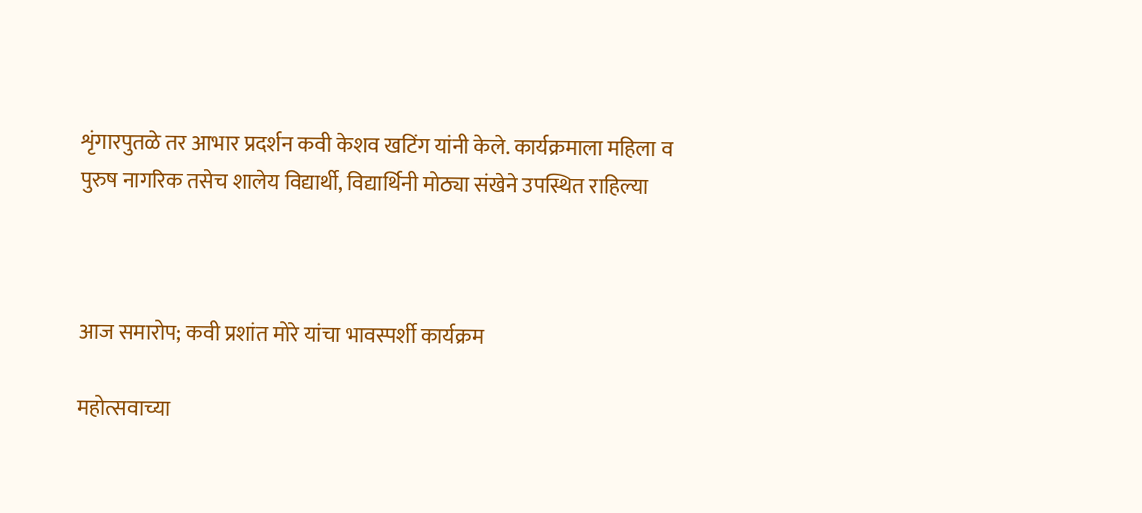शृंगारपुतळे तर आभार प्रदर्शन कवी केशव खटिंग यांनी केले. कार्यक्रमाला महिला व पुरुष नागरिक तसेच शालेय विद्यार्थी, विद्यार्थिनी मोठ्या संखेने उपस्थित राहिल्या



आज समारोप; कवी प्रशांत मोरे यांचा भावस्पर्शी कार्यक्रम

महोत्सवाच्या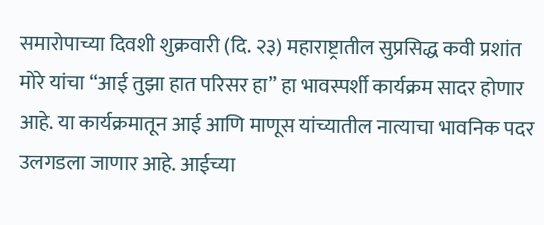समारोपाच्या दिवशी शुक्रवारी (दि. २३) महाराष्ट्रातील सुप्रसिद्ध कवी प्रशांत मोरे यांचा “आई तुझा हात परिसर हा” हा भावस्पर्शी कार्यक्रम सादर होणार आहे. या कार्यक्रमातून आई आणि माणूस यांच्यातील नात्याचा भावनिक पदर उलगडला जाणार आहे. आईच्या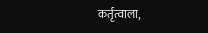कर्तृत्वाला,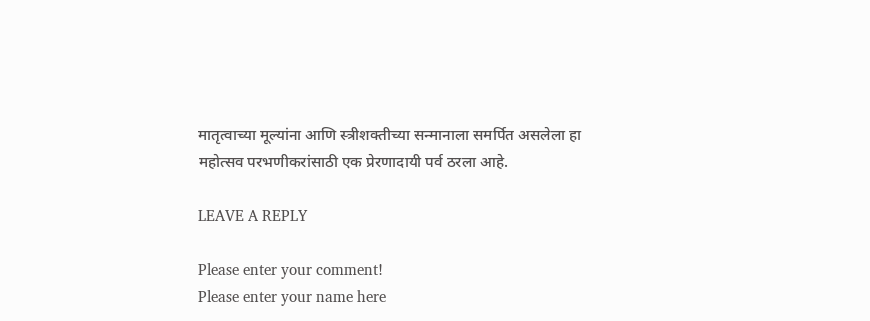मातृत्वाच्या मूल्यांना आणि स्त्रीशक्तीच्या सन्मानाला समर्पित असलेला हा महोत्सव परभणीकरांसाठी एक प्रेरणादायी पर्व ठरला आहे.

LEAVE A REPLY

Please enter your comment!
Please enter your name here